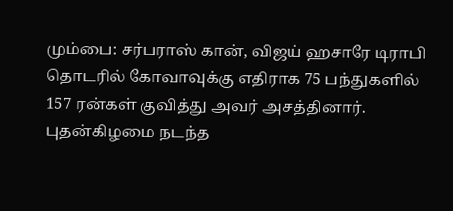மும்பை: சர்பராஸ் கான், விஜய் ஹசாரே டிராபி தொடரில் கோவாவுக்கு எதிராக 75 பந்துகளில் 157 ரன்கள் குவித்து அவர் அசத்தினார். புதன்கிழமை நடந்த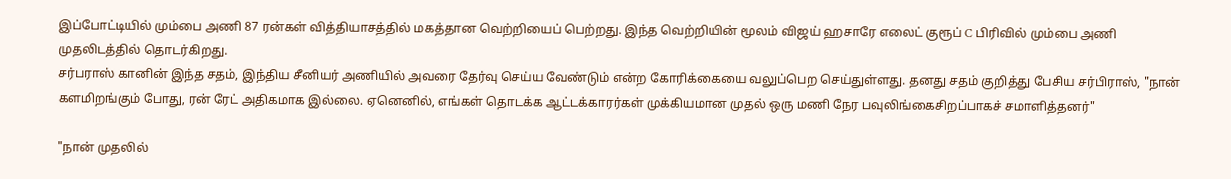இப்போட்டியில் மும்பை அணி 87 ரன்கள் வித்தியாசத்தில் மகத்தான வெற்றியைப் பெற்றது. இந்த வெற்றியின் மூலம் விஜய் ஹசாரே எலைட் குரூப் C பிரிவில் மும்பை அணி முதலிடத்தில் தொடர்கிறது.
சர்பராஸ் கானின் இந்த சதம், இந்திய சீனியர் அணியில் அவரை தேர்வு செய்ய வேண்டும் என்ற கோரிக்கையை வலுப்பெற செய்துள்ளது. தனது சதம் குறித்து பேசிய சர்பிராஸ், "நான் களமிறங்கும் போது, ரன் ரேட் அதிகமாக இல்லை. ஏனெனில், எங்கள் தொடக்க ஆட்டக்காரர்கள் முக்கியமான முதல் ஒரு மணி நேர பவுலிங்கைசிறப்பாகச் சமாளித்தனர்"

"நான் முதலில்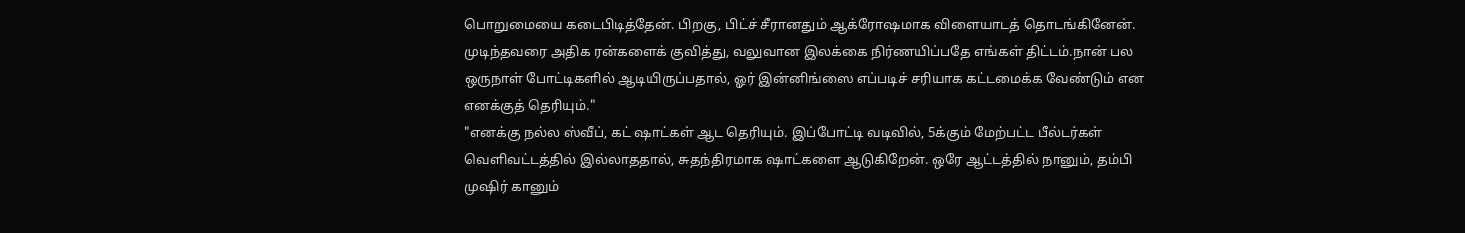பொறுமையை கடைபிடித்தேன். பிறகு, பிட்ச் சீரானதும் ஆக்ரோஷமாக விளையாடத் தொடங்கினேன். முடிந்தவரை அதிக ரன்களைக் குவித்து, வலுவான இலக்கை நிர்ணயிப்பதே எங்கள் திட்டம்.நான் பல ஒருநாள் போட்டிகளில் ஆடியிருப்பதால், ஓர் இன்னிங்ஸை எப்படிச் சரியாக கட்டமைக்க வேண்டும் என எனக்குத் தெரியும்."
"எனக்கு நல்ல ஸ்வீப், கட் ஷாட்கள் ஆட தெரியும். இப்போட்டி வடிவில், 5க்கும் மேற்பட்ட பீல்டர்கள் வெளிவட்டத்தில் இல்லாததால், சுதந்திரமாக ஷாட்களை ஆடுகிறேன். ஒரே ஆட்டத்தில் நானும், தம்பி முஷிர் கானும்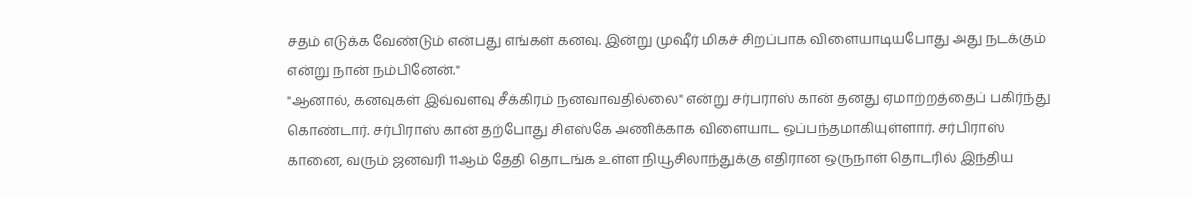சதம் எடுக்க வேண்டும் என்பது எங்கள் கனவு. இன்று முஷீர் மிகச் சிறப்பாக விளையாடியபோது அது நடக்கும் என்று நான் நம்பினேன்."
"ஆனால், கனவுகள் இவ்வளவு சீக்கிரம் நனவாவதில்லை" என்று சர்பராஸ் கான் தனது ஏமாற்றத்தைப் பகிர்ந்து கொண்டார். சர்பிராஸ் கான் தற்போது சிஎஸ்கே அணிக்காக விளையாட ஒப்பந்தமாகியுள்ளார். சர்பிராஸ் கானை, வரும் ஜனவரி 11ஆம் தேதி தொடங்க உள்ள நியூசிலாந்துக்கு எதிரான ஒருநாள் தொடரில் இந்திய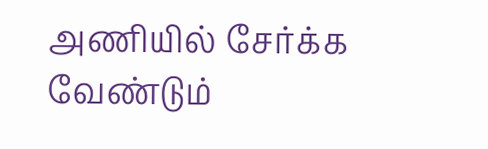அணியில் சேர்க்க வேண்டும்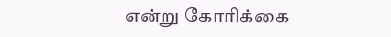என்று கோரிக்கை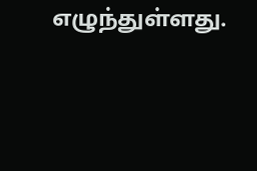எழுந்துள்ளது.